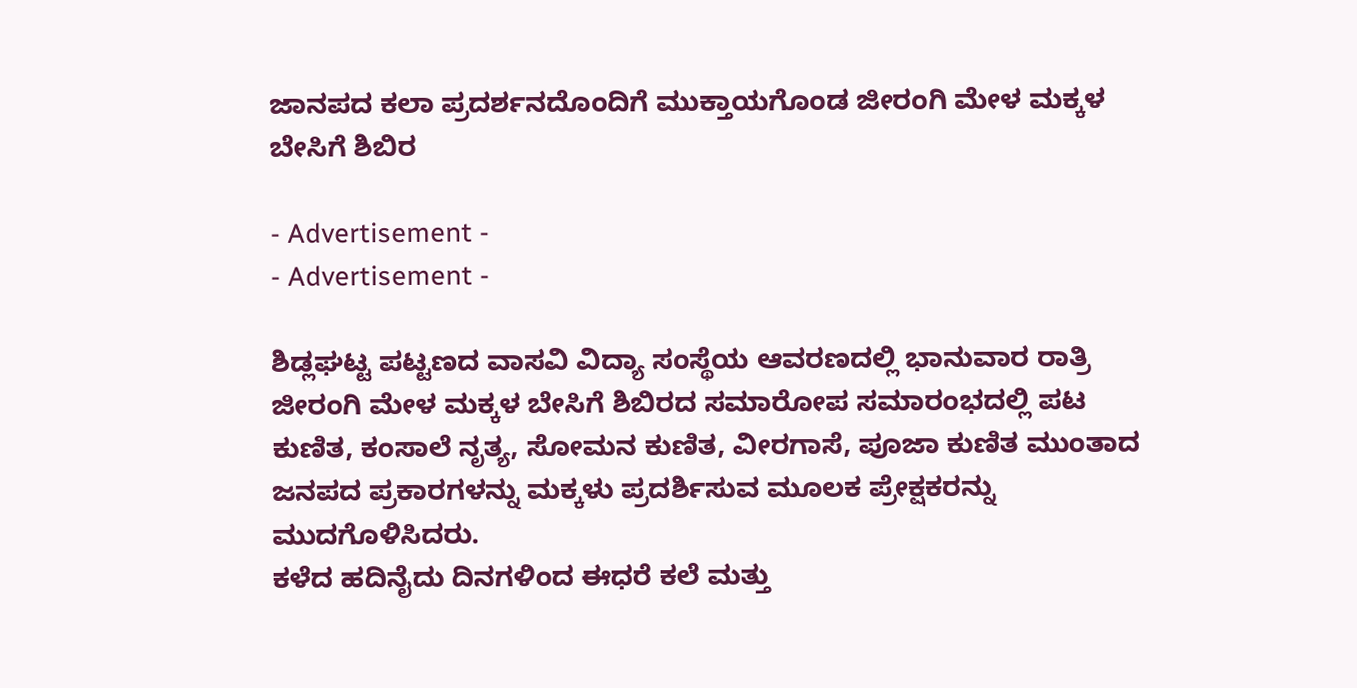ಜಾನಪದ ಕಲಾ ಪ್ರದರ್ಶನದೊಂದಿಗೆ ಮುಕ್ತಾಯಗೊಂಡ ಜೀರಂಗಿ ಮೇಳ ಮಕ್ಕಳ ಬೇಸಿಗೆ ಶಿಬಿರ

- Advertisement -
- Advertisement -

ಶಿಡ್ಲಘಟ್ಟ ಪಟ್ಟಣದ ವಾಸವಿ ವಿದ್ಯಾ ಸಂಸ್ಥೆಯ ಆವರಣದಲ್ಲಿ ಭಾನುವಾರ ರಾತ್ರಿ ಜೀರಂಗಿ ಮೇಳ ಮಕ್ಕಳ ಬೇಸಿಗೆ ಶಿಬಿರದ ಸಮಾರೋಪ ಸಮಾರಂಭದಲ್ಲಿ ಪಟ ಕುಣಿತ, ಕಂಸಾಲೆ ನೃತ್ಯ, ಸೋಮನ ಕುಣಿತ, ವೀರಗಾಸೆ, ಪೂಜಾ ಕುಣಿತ ಮುಂತಾದ ಜನಪದ ಪ್ರಕಾರಗಳನ್ನು ಮಕ್ಕಳು ಪ್ರದರ್ಶಿಸುವ ಮೂಲಕ ಪ್ರೇಕ್ಷಕರನ್ನು ಮುದಗೊಳಿಸಿದರು.
ಕಳೆದ ಹದಿನೈದು ದಿನಗಳಿಂದ ಈಧರೆ ಕಲೆ ಮತ್ತು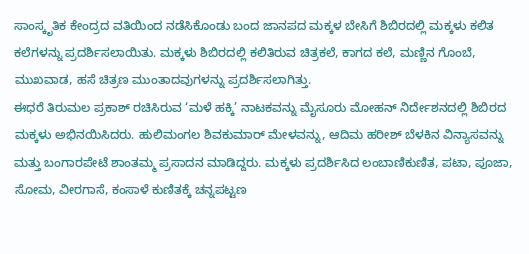ಸಾಂಸ್ಕೃತಿಕ ಕೇಂದ್ರದ ವತಿಯಿಂದ ನಡೆಸಿಕೊಂಡು ಬಂದ ಜಾನಪದ ಮಕ್ಕಳ ಬೇಸಿಗೆ ಶಿಬಿರದಲ್ಲಿ ಮಕ್ಕಳು ಕಲಿತ ಕಲೆಗಳನ್ನು ಪ್ರದರ್ಶಿಸಲಾಯಿತು. ಮಕ್ಕಳು ಶಿಬಿರದಲ್ಲಿ ಕಲಿತಿರುವ ಚಿತ್ರಕಲೆ, ಕಾಗದ ಕಲೆ, ಮಣ್ಣಿನ ಗೊಂಬೆ, ಮುಖವಾಡ, ಹಸೆ ಚಿತ್ರಣ ಮುಂತಾದವುಗಳನ್ನು ಪ್ರದರ್ಶಿಸಲಾಗಿತ್ತು.
ಈಧರೆ ತಿರುಮಲ ಪ್ರಕಾಶ್‌ ರಚಿಸಿರುವ ‘ಮಳೆ ಹಕ್ಕಿ’ ನಾಟಕವನ್ನು ಮೈಸೂರು ಮೋಹನ್‌ ನಿರ್ದೇಶನದಲ್ಲಿ ಶಿಬಿರದ ಮಕ್ಕಳು ಅಭಿನಯಿಸಿದರು. ಹುಲಿಮಂಗಲ ಶಿವಕುಮಾರ್‌ ಮೇಳವನ್ನು, ಆದಿಮ ಹರೀಶ್‌ ಬೆಳಕಿನ ವಿನ್ಯಾಸವನ್ನು ಮತ್ತು ಬಂಗಾರಪೇಟೆ ಶಾಂತಮ್ಮ ಪ್ರಸಾದನ ಮಾಡಿದ್ದರು. ಮಕ್ಕಳು ಪ್ರದರ್ಶಿಸಿದ ಲಂಬಾಣಿಕುಣಿತ, ಪಟಾ, ಪೂಜಾ, ಸೋಮ, ವೀರಗಾಸೆ, ಕಂಸಾಳೆ ಕುಣಿತಕ್ಕೆ ಚನ್ನಪಟ್ಟಣ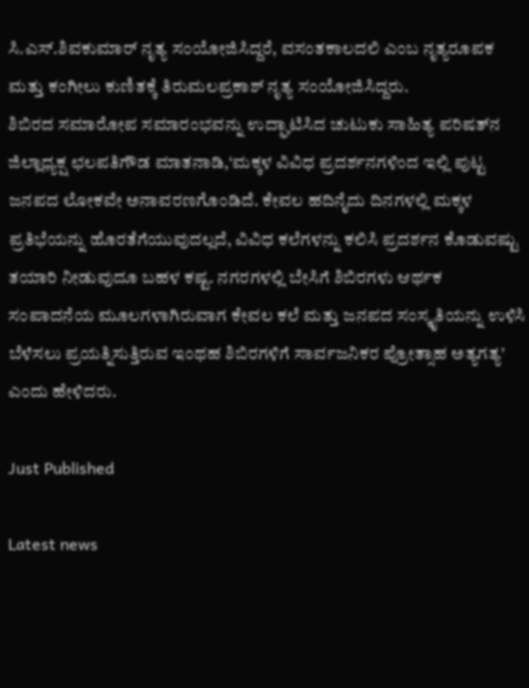ಸಿ.ಎಸ್‌.ಶಿವಕುಮಾರ್‌ ನೃತ್ಯ ಸಂಯೋಜಿಸಿದ್ದರೆ, ವಸಂತಕಾಲದಲಿ ಎಂಬ ನೃತ್ಯರೂಪಕ ಮತ್ತು ಕಂಗೀಲು ಕುಣಿತಕ್ಕೆ ತಿರುಮಲಪ್ರಕಾಶ್‌ ನೃತ್ಯ ಸಂಯೋಜಿಸಿದ್ದರು.
ಶಿಬಿರದ ಸಮಾರೋಪ ಸಮಾರಂಭವನ್ನು ಉದ್ಘಾಟಿಸಿದ ಚುಟುಕು ಸಾಹಿತ್ಯ ಪರಿಷತ್‌ನ ಜಿಲ್ಲಾಧ್ಯಕ್ಷ ಛಲಪತಿಗೌಡ ಮಾತನಾಡಿ,‘ಮಕ್ಕಳ ವಿವಿಧ ಪ್ರದರ್ಶನಗಳಿಂದ ಇಲ್ಲಿ ಪುಟ್ಟ ಜನಪದ ಲೋಕವೇ ಅನಾವರಣಗೊಂಡಿದೆ. ಕೇವಲ ಹದಿನೈದು ದಿನಗಳಲ್ಲಿ ಮಕ್ಕಳ ಪ್ರತಿಭೆಯನ್ನು ಹೊರತೆಗೆಯುವುದಲ್ಲದೆ, ವಿವಿಧ ಕಲೆಗಳನ್ನು ಕಲಿಸಿ ಪ್ರದರ್ಶನ ಕೊಡುವಷ್ಟು ತಯಾರಿ ನೀಡುವುದೂ ಬಹಳ ಕಷ್ಟ. ನಗರಗಳಲ್ಲಿ ಬೇಸಿಗೆ ಶಿಬಿರಗಳು ಆರ್ಥಕ ಸಂಪಾದನೆಯ ಮೂಲಗಳಾಗಿರುವಾಗ ಕೇವಲ ಕಲೆ ಮತ್ತು ಜನಪದ ಸಂಸ್ಕೃತಿಯನ್ನು ಉಳಿಸಿ ಬೆಳೆಸಲು ಪ್ರಯತ್ನಿಸುತ್ತಿರುವ ಇಂಥಹ ಶಿಬಿರಗಳಿಗೆ ಸಾರ್ವಜನಿಕರ ಪ್ರೋತ್ಸಾಹ ಅತ್ಯಗತ್ಯ’ ಎಂದು ಹೇಳಿದರು.

Just Published

Latest news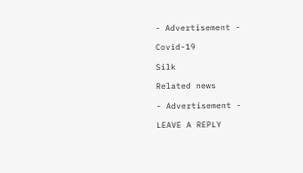- Advertisement -

Covid-19

Silk

Related news

- Advertisement -

LEAVE A REPLY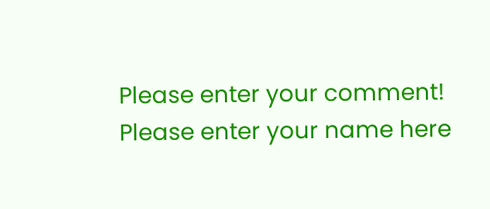Please enter your comment!
Please enter your name here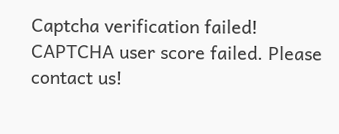Captcha verification failed!
CAPTCHA user score failed. Please contact us!